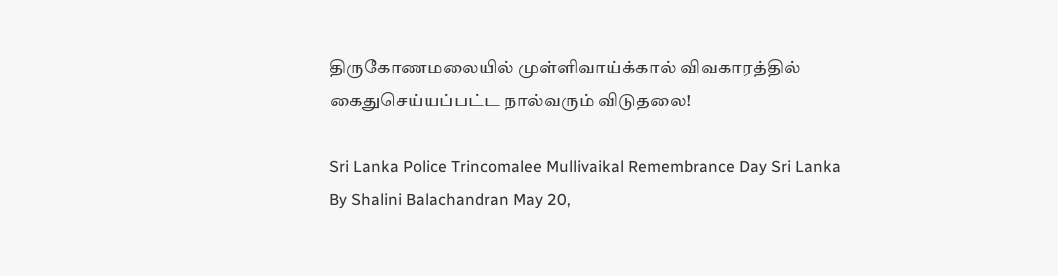திருகோணமலையில் முள்ளிவாய்க்கால் விவகாரத்தில் கைதுசெய்யப்பட்ட நால்வரும் விடுதலை!

Sri Lanka Police Trincomalee Mullivaikal Remembrance Day Sri Lanka
By Shalini Balachandran May 20,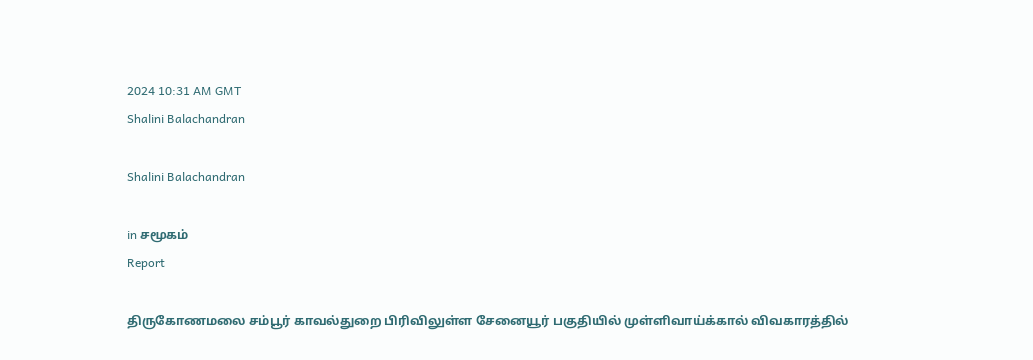2024 10:31 AM GMT
Shalini Balachandran

Shalini Balachandran

in சமூகம்
Report

திருகோணமலை சம்பூர் காவல்துறை பிரிவிலுள்ள சேனையூர் பகுதியில் முள்ளிவாய்க்கால் விவகாரத்தில்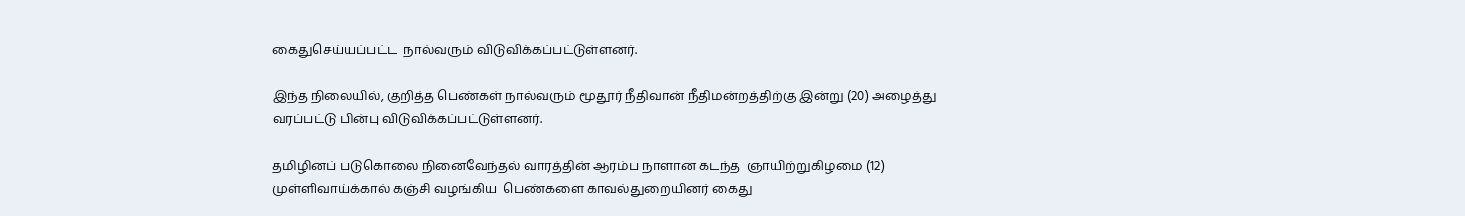கைதுசெய்யப்பட்ட  நால்வரும் விடுவிக்கப்பட்டுள்ளனர்.

இந்த நிலையில், குறித்த பெண்கள் நால்வரும் மூதூர் நீதிவான் நீதிமன்றத்திற்கு இன்று (20) அழைத்து வரப்பட்டு பின்பு விடுவிக்கப்பட்டுள்ளனர்.

தமிழினப் படுகொலை நினைவேந்தல் வாரத்தின் ஆரம்ப நாளான கடந்த  ஞாயிற்றுகிழமை (12) முள்ளிவாய்க்கால் கஞ்சி வழங்கிய  பெண்களை காவல்துறையினர் கைது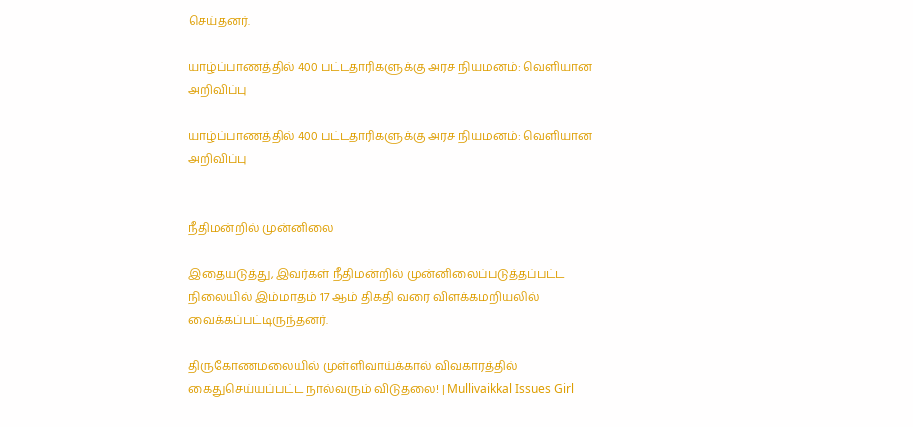செய்தனர்.

யாழ்ப்பாணத்தில் 400 பட்டதாரிகளுக்கு அரச நியமனம்: வெளியான அறிவிப்பு

யாழ்ப்பாணத்தில் 400 பட்டதாரிகளுக்கு அரச நியமனம்: வெளியான அறிவிப்பு


நீதிமன்றில் முன்னிலை

இதையடுத்து, இவர்கள் நீதிமன்றில் முன்னிலைப்படுத்தப்பட்ட நிலையில் இம்மாதம் 17 ஆம் திகதி வரை விளக்கமறியலில் வைக்கப்பட்டிருந்தனர்.

திருகோணமலையில் முள்ளிவாய்க்கால் விவகாரத்தில் கைதுசெய்யப்பட்ட நால்வரும் விடுதலை! | Mullivaikkal Issues Girl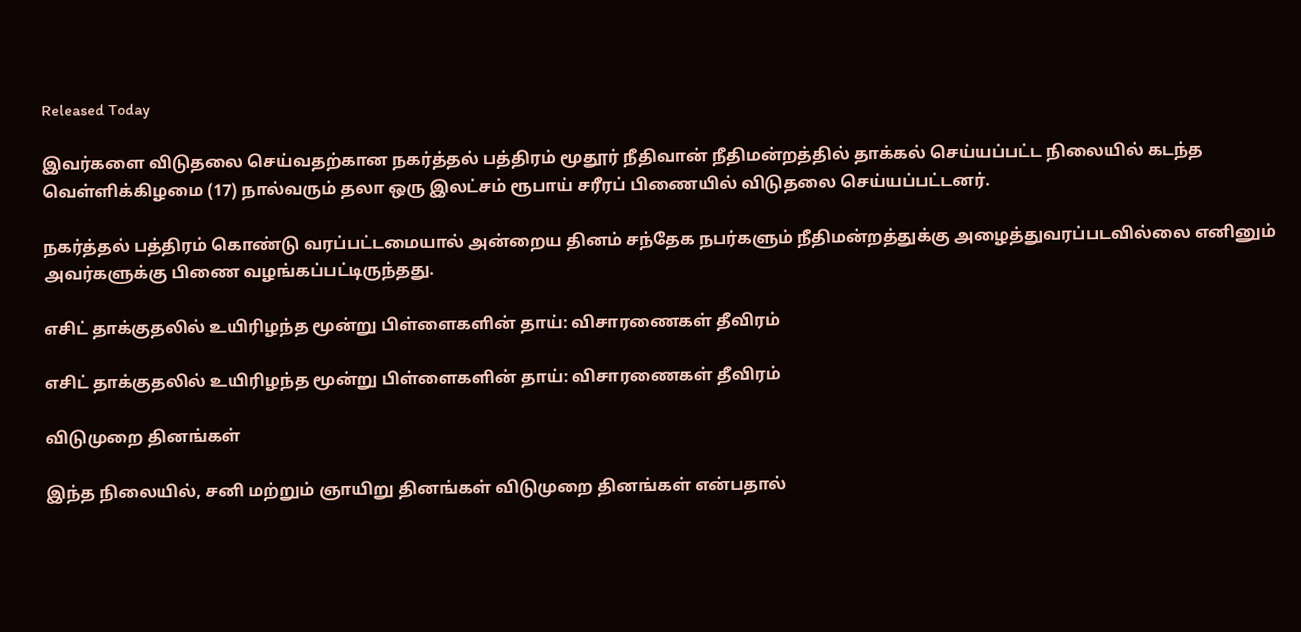Released Today

இவர்களை விடுதலை செய்வதற்கான நகர்த்தல் பத்திரம் மூதூர் நீதிவான் நீதிமன்றத்தில் தாக்கல் செய்யப்பட்ட நிலையில் கடந்த வெள்ளிக்கிழமை (17) நால்வரும் தலா ஒரு இலட்சம் ரூபாய் சரீரப் பிணையில் விடுதலை செய்யப்பட்டனர்.

நகர்த்தல் பத்திரம் கொண்டு வரப்பட்டமையால் அன்றைய தினம் சந்தேக நபர்களும் நீதிமன்றத்துக்கு அழைத்துவரப்படவில்லை எனினும் அவர்களுக்கு பிணை வழங்கப்பட்டிருந்தது.

எசிட் தாக்குதலில் உயிரிழந்த மூன்று பிள்ளைகளின் தாய்: விசாரணைகள் தீவிரம்

எசிட் தாக்குதலில் உயிரிழந்த மூன்று பிள்ளைகளின் தாய்: விசாரணைகள் தீவிரம்

விடுமுறை தினங்கள்

இந்த நிலையில், சனி மற்றும் ஞாயிறு தினங்கள் விடுமுறை தினங்கள் என்பதால்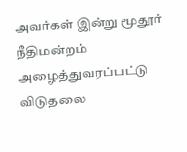அவர்கள் இன்று மூதூர் நீதிமன்றம் அழைத்துவரப்பட்டு விடுதலை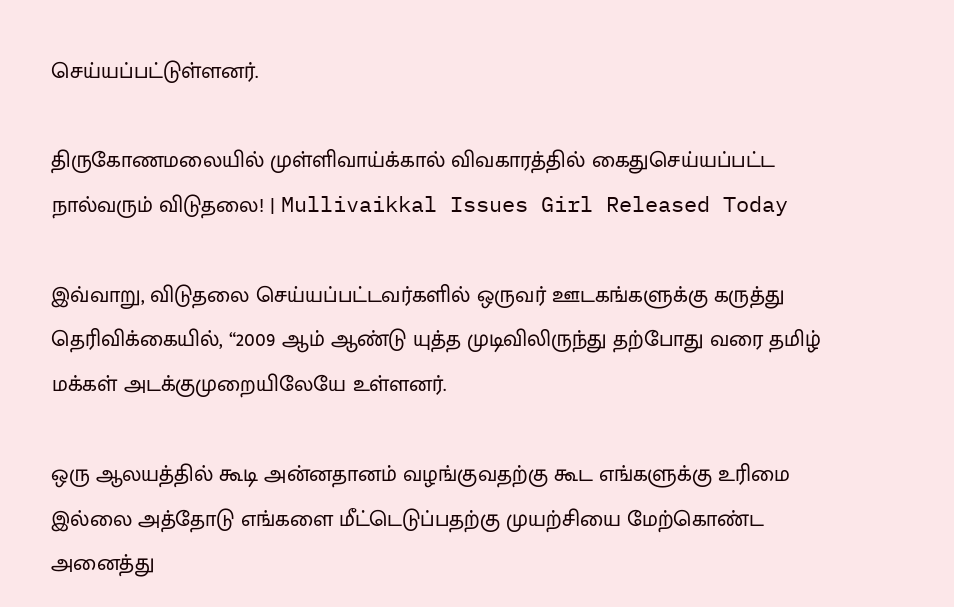செய்யப்பட்டுள்ளனர்.

திருகோணமலையில் முள்ளிவாய்க்கால் விவகாரத்தில் கைதுசெய்யப்பட்ட நால்வரும் விடுதலை! | Mullivaikkal Issues Girl Released Today

இவ்வாறு, விடுதலை செய்யப்பட்டவர்களில் ஒருவர் ஊடகங்களுக்கு கருத்து தெரிவிக்கையில், “2009 ஆம் ஆண்டு யுத்த முடிவிலிருந்து தற்போது வரை தமிழ் மக்கள் அடக்குமுறையிலேயே உள்ளனர்.

ஒரு ஆலயத்தில் கூடி அன்னதானம் வழங்குவதற்கு கூட எங்களுக்கு உரிமை இல்லை அத்தோடு எங்களை மீட்டெடுப்பதற்கு முயற்சியை மேற்கொண்ட அனைத்து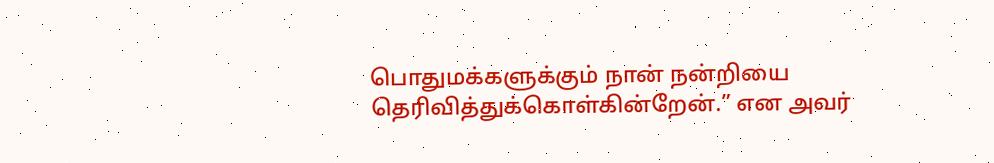பொதுமக்களுக்கும் நான் நன்றியை தெரிவித்துக்கொள்கின்றேன்.” என அவர்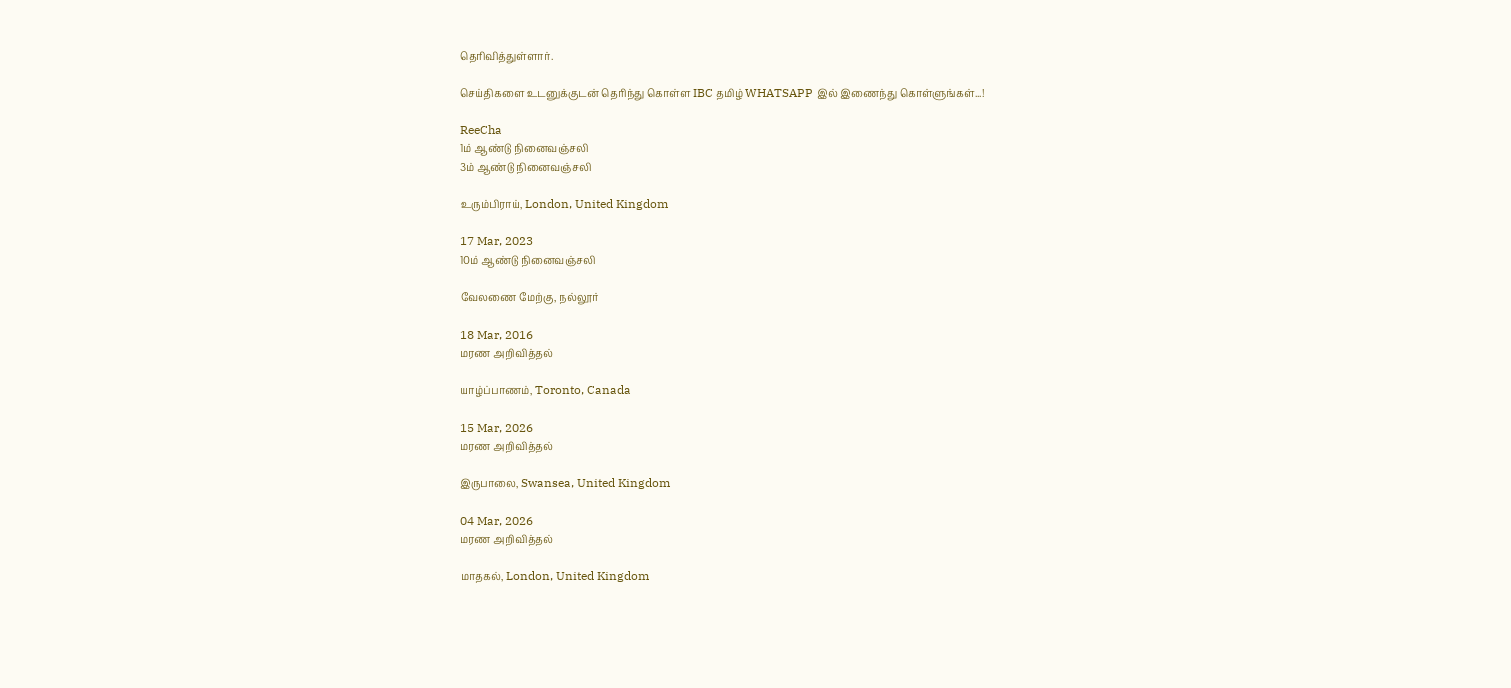தெரிவித்துள்ளார்.

செய்திகளை உடனுக்குடன் தெரிந்து கொள்ள IBC தமிழ் WHATSAPP இல் இணைந்து கொள்ளுங்கள்...!

ReeCha
1ம் ஆண்டு நினைவஞ்சலி
3ம் ஆண்டு நினைவஞ்சலி

உரும்பிராய், London, United Kingdom

17 Mar, 2023
10ம் ஆண்டு நினைவஞ்சலி

வேலணை மேற்கு, நல்லூர்

18 Mar, 2016
மரண அறிவித்தல்

யாழ்ப்பாணம், Toronto, Canada

15 Mar, 2026
மரண அறிவித்தல்

இருபாலை, Swansea, United Kingdom

04 Mar, 2026
மரண அறிவித்தல்

மாதகல், London, United Kingdom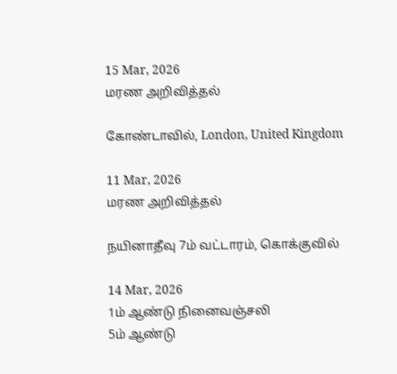15 Mar, 2026
மரண அறிவித்தல்

கோண்டாவில், London, United Kingdom

11 Mar, 2026
மரண அறிவித்தல்

நயினாதீவு 7ம் வட்டாரம், கொக்குவில்

14 Mar, 2026
1ம் ஆண்டு நினைவஞ்சலி
5ம் ஆண்டு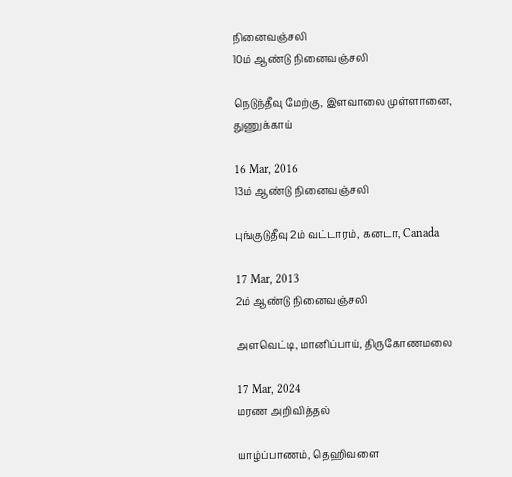நினைவஞ்சலி
10ம் ஆண்டு நினைவஞ்சலி

நெடுந்தீவு மேற்கு, இளவாலை முள்ளானை, துணுக்காய்

16 Mar, 2016
13ம் ஆண்டு நினைவஞ்சலி

புங்குடுதீவு 2ம் வட்டாரம், கனடா, Canada

17 Mar, 2013
2ம் ஆண்டு நினைவஞ்சலி

அளவெட்டி, மானிப்பாய், திருகோணமலை

17 Mar, 2024
மரண அறிவித்தல்

யாழ்ப்பாணம், தெஹிவளை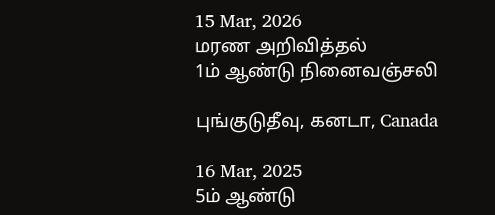15 Mar, 2026
மரண அறிவித்தல்
1ம் ஆண்டு நினைவஞ்சலி

புங்குடுதீவு, கனடா, Canada

16 Mar, 2025
5ம் ஆண்டு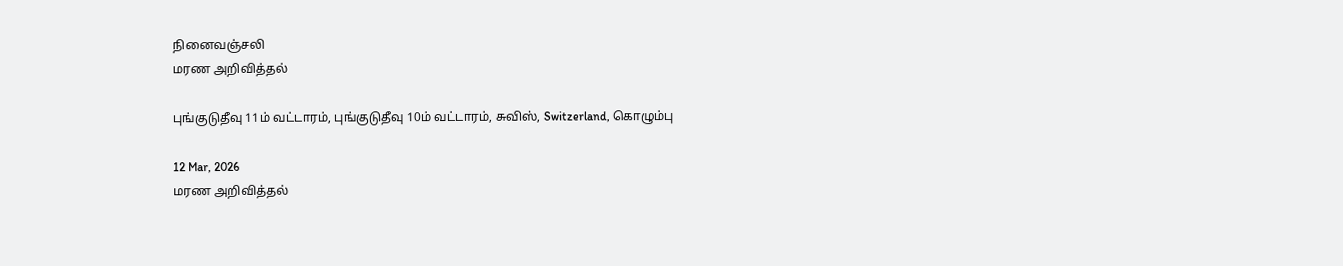நினைவஞ்சலி
மரண அறிவித்தல்

புங்குடுதீவு 11ம் வட்டாரம், புங்குடுதீவு 10ம் வட்டாரம், சுவிஸ், Switzerland, கொழும்பு

12 Mar, 2026
மரண அறிவித்தல்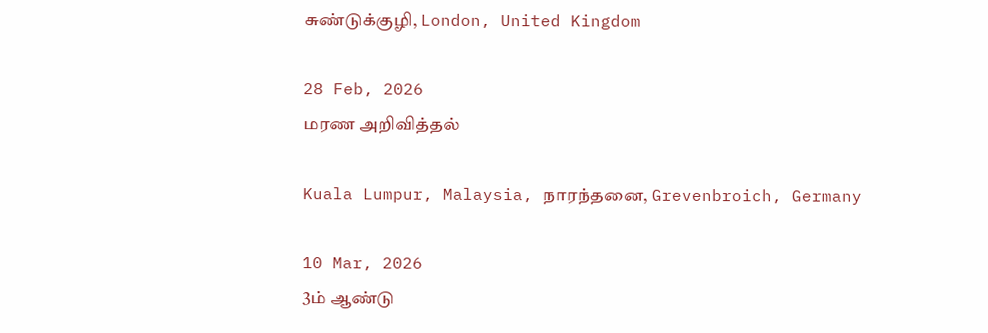சுண்டுக்குழி, London, United Kingdom

28 Feb, 2026
மரண அறிவித்தல்

Kuala Lumpur, Malaysia, நாரந்தனை, Grevenbroich, Germany

10 Mar, 2026
3ம் ஆண்டு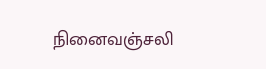நினைவஞ்சலி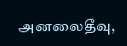அனலைதீவு,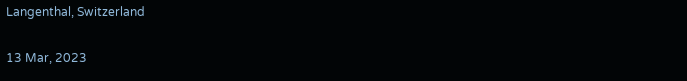Langenthal, Switzerland

13 Mar, 2023